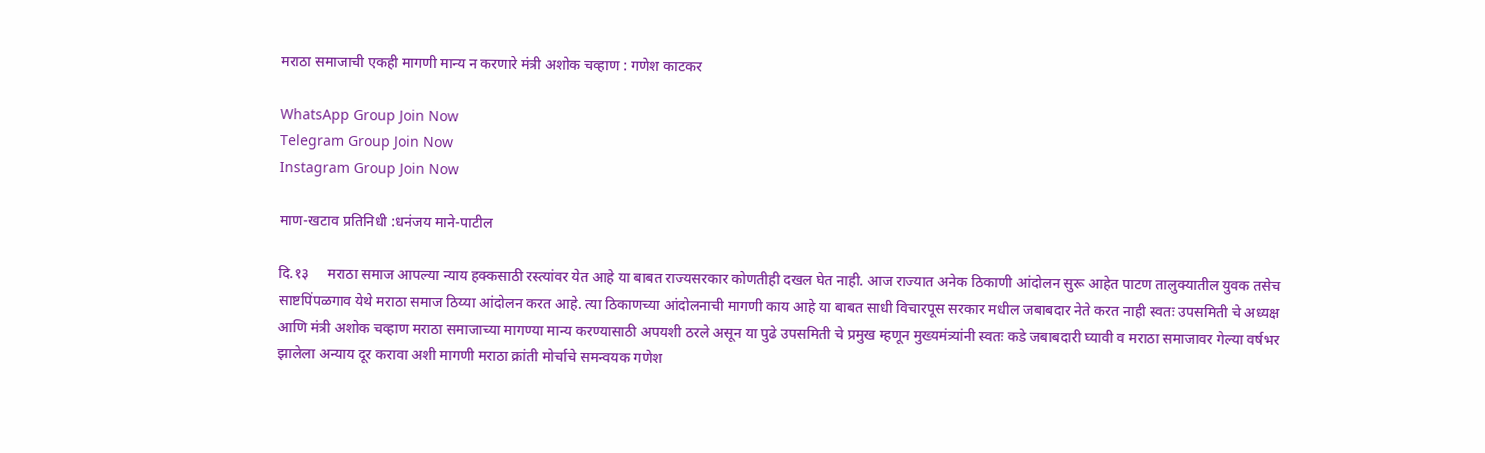मराठा समाजाची एकही मागणी मान्य न करणारे मंत्री अशोक चव्हाण : गणेश काटकर

WhatsApp Group Join Now
Telegram Group Join Now
Instagram Group Join Now

माण-खटाव प्रतिनिधी :धनंजय माने-पाटील

दि.१३     मराठा समाज आपल्या न्याय हक्कसाठी रस्त्यांवर येत आहे या बाबत राज्यसरकार कोणतीही दखल घेत नाही. आज राज्यात अनेक ठिकाणी आंदोलन सुरू आहेत पाटण तालुक्यातील युवक तसेच साष्टपिंपळगाव येथे मराठा समाज ठिय्या आंदोलन करत आहे. त्या ठिकाणच्या आंदोलनाची मागणी काय आहे या बाबत साधी विचारपूस सरकार मधील जबाबदार नेते करत नाही स्वतः उपसमिती चे अध्यक्ष आणि मंत्री अशोक चव्हाण मराठा समाजाच्या मागण्या मान्य करण्यासाठी अपयशी ठरले असून या पुढे उपसमिती चे प्रमुख म्हणून मुख्यमंत्र्यांनी स्वतः कडे जबाबदारी घ्यावी व मराठा समाजावर गेल्या वर्षभर झालेला अन्याय दूर करावा अशी मागणी मराठा क्रांती मोर्चाचे समन्वयक गणेश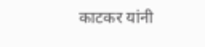काटकर यांनी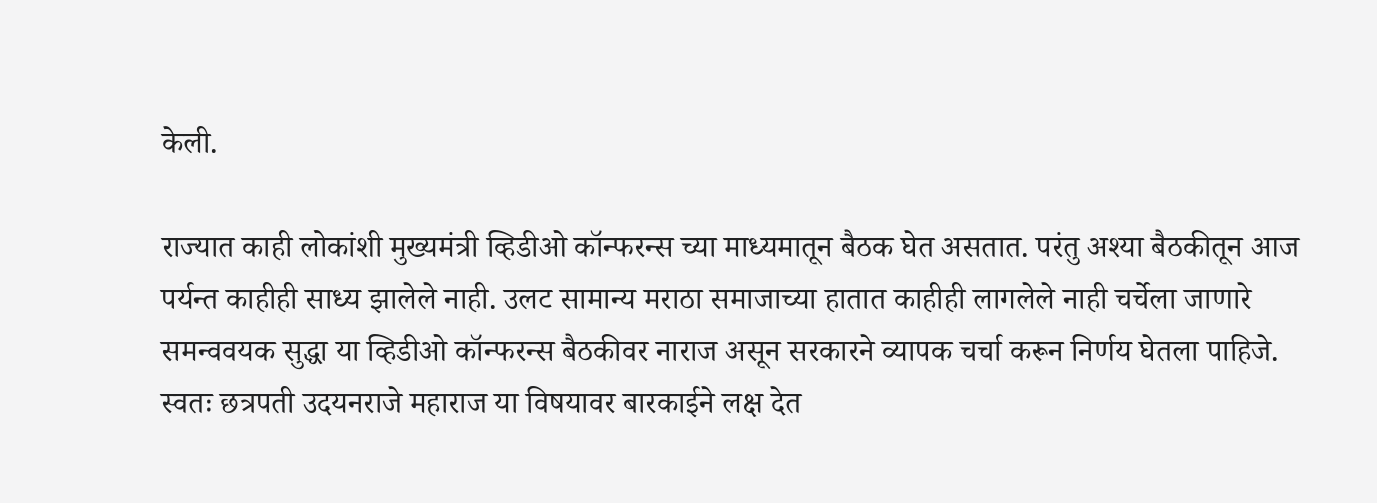केली.

राज्यात काही लोकांशी मुख्यमंत्री व्हिडीओ कॉन्फरन्स च्या माध्यमातून बैठक घेत असतात. परंतु अश्या बैठकीतून आज पर्यन्त काहीही साध्य झालेले नाही. उलट सामान्य मराठा समाजाच्या हातात काहीही लागलेले नाही चर्चेला जाणारे समन्ववयक सुद्धा या व्हिडीओ कॉन्फरन्स बैठकीवर नाराज असून सरकारने व्यापक चर्चा करून निर्णय घेतला पाहिजे. स्वतः छत्रपती उदयनराजे महाराज या विषयावर बारकाईने लक्ष देत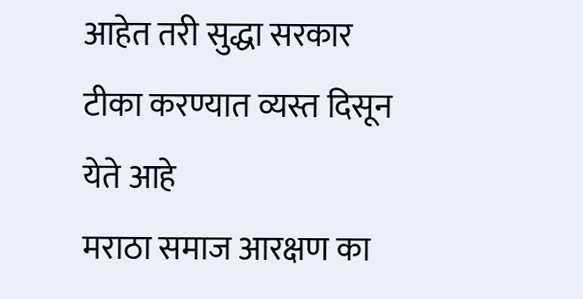आहेत तरी सुद्धा सरकार टीका करण्यात व्यस्त दिसून येते आहे
मराठा समाज आरक्षण का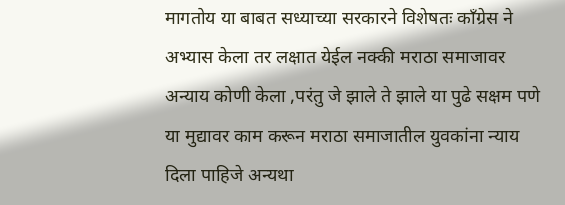मागतोय या बाबत सध्याच्या सरकारने विशेषतः काँग्रेस ने अभ्यास केला तर लक्षात येईल नक्की मराठा समाजावर अन्याय कोणी केला ,परंतु जे झाले ते झाले या पुढे सक्षम पणे या मुद्यावर काम करून मराठा समाजातील युवकांना न्याय दिला पाहिजे अन्यथा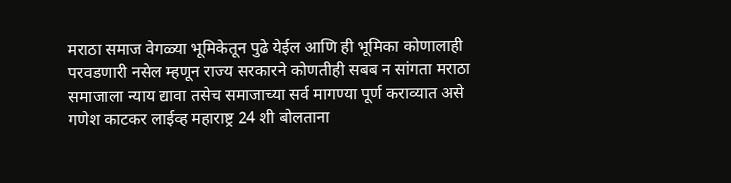मराठा समाज वेगळ्या भूमिकेतून पुढे येईल आणि ही भूमिका कोणालाही परवडणारी नसेल म्हणून राज्य सरकारने कोणतीही सबब न सांगता मराठा समाजाला न्याय द्यावा तसेच समाजाच्या सर्व मागण्या पूर्ण कराव्यात असे गणेश काटकर लाईव्ह महाराष्ट्र 24 शी बोलताना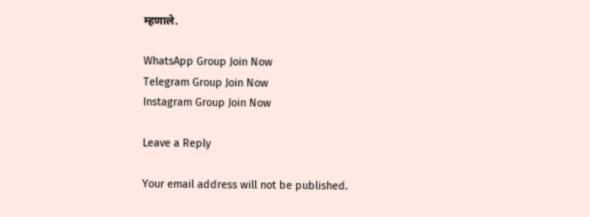म्हणाले.

WhatsApp Group Join Now
Telegram Group Join Now
Instagram Group Join Now

Leave a Reply

Your email address will not be published.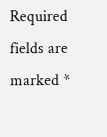Required fields are marked *